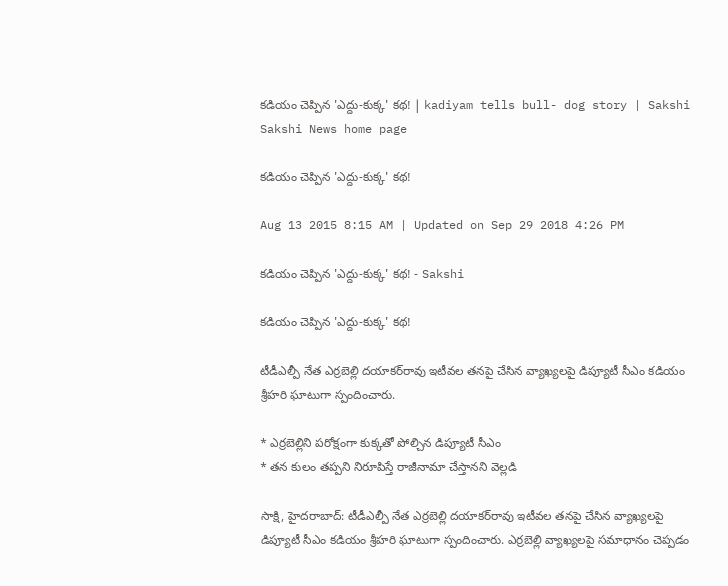కడియం చెప్పిన 'ఎద్దు-కుక్క' కథ! | kadiyam tells bull- dog story | Sakshi
Sakshi News home page

కడియం చెప్పిన 'ఎద్దు-కుక్క' కథ!

Aug 13 2015 8:15 AM | Updated on Sep 29 2018 4:26 PM

కడియం చెప్పిన 'ఎద్దు-కుక్క' కథ! - Sakshi

కడియం చెప్పిన 'ఎద్దు-కుక్క' కథ!

టీడీఎల్పీ నేత ఎర్రబెల్లి దయాకర్‌రావు ఇటీవల తనపై చేసిన వ్యాఖ్యలపై డిప్యూటీ సీఎం కడియం శ్రీహరి ఘాటుగా స్పందించారు.

* ఎర్రబెల్లిని పరోక్షంగా కుక్కతో పోల్చిన డిప్యూటీ సీఎం
* తన కులం తప్పని నిరూపిస్తే రాజీనామా చేస్తానని వెల్లడి

సాక్షి, హైదరాబాద్: టీడీఎల్పీ నేత ఎర్రబెల్లి దయాకర్‌రావు ఇటీవల తనపై చేసిన వ్యాఖ్యలపై డిప్యూటీ సీఎం కడియం శ్రీహరి ఘాటుగా స్పందించారు. ఎర్రబెల్లి వ్యాఖ్యలపై సమాధానం చెప్పడం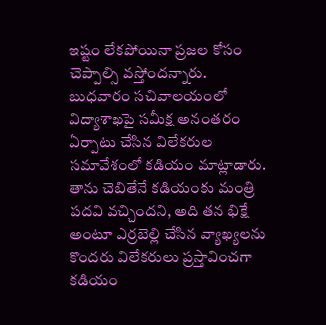ఇష్టం లేకపోయినా ప్రజల కోసం చెప్పాల్సి వస్తోందన్నారు. బుధవారం సచివాలయంలో విద్యాశాఖపై సమీక్ష అనంతరం ఏర్పాటు చేసిన విలేకరుల సమావేశంలో కడియం మాట్లాడారు. తాను చెబితేనే కడియంకు మంత్రి పదవి వచ్చిందని, అది తన భిక్షే అంటూ ఎర్రబెల్లి చేసిన వ్యాఖ్యలను కొందరు విలేకరులు ప్రస్తావించగా కడియం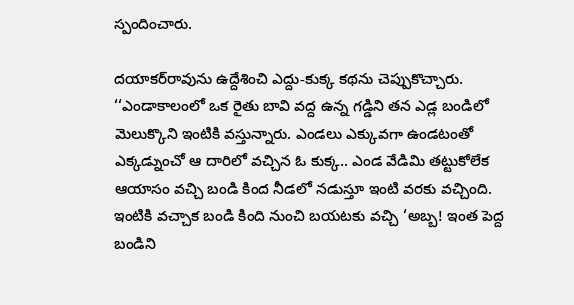స్పందించారు.

దయాకర్‌రావును ఉద్దేశించి ఎద్దు-కుక్క కథను చెప్పుకొచ్చారు. ‘‘ఎండాకాలంలో ఒక రైతు బావి వద్ద ఉన్న గడ్డిని తన ఎడ్ల బండిలో మెలుక్కొని ఇంటికి వస్తున్నారు. ఎండలు ఎక్కువగా ఉండటంతో ఎక్కడ్నుంచో ఆ దారిలో వచ్చిన ఓ కుక్క.. ఎండ వేడిమి తట్టుకోలేక ఆయాసం వచ్చి బండి కింద నీడలో నడుస్తూ ఇంటి వరకు వచ్చింది. ఇంటికి వచ్చాక బండి కింది నుంచి బయటకు వచ్చి ‘అబ్బ! ఇంత పెద్ద బండిని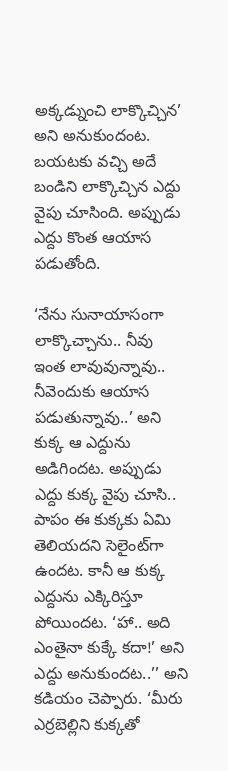అక్కడ్నుంచి లాక్కొచ్చిన’ అని అనుకుందంట. బయటకు వచ్చి అదే బండిని లాక్కొచ్చిన ఎద్దు వైపు చూసింది. అప్పుడు ఎద్దు కొంత ఆయాస పడుతోంది.

‘నేను సునాయాసంగా లాక్కొచ్చాను.. నీవు ఇంత లావువున్నావు.. నీవెందుకు ఆయాస పడుతున్నావు..’ అని కుక్క ఆ ఎద్దును అడిగిందట. అప్పుడు ఎద్దు కుక్క వైపు చూసి.. పాపం ఈ కుక్కకు ఏమి తెలియదని సెలైంట్‌గా ఉందట. కానీ ఆ కుక్క ఎద్దును ఎక్కిరిస్తూ పోయిందట. ‘హా.. అది ఎంతైనా కుక్కే కదా!’ అని ఎద్దు అనుకుందట..’’ అని కడియం చెప్పారు. ‘మీరు ఎర్రబెల్లిని కుక్కతో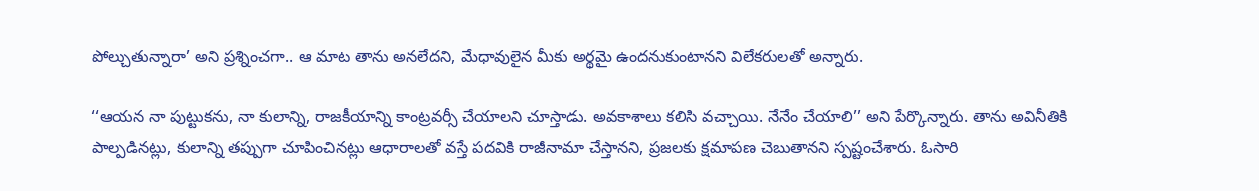పోల్చుతున్నారా’ అని ప్రశ్నించగా.. ఆ మాట తాను అనలేదని, మేధావులైన మీకు అర్థమై ఉందనుకుంటానని విలేకరులతో అన్నారు.

‘‘ఆయన నా పుట్టుకను, నా కులాన్ని, రాజకీయాన్ని కాంట్రవర్సీ చేయాలని చూస్తాడు. అవకాశాలు కలిసి వచ్చాయి. నేనేం చేయాలి’’ అని పేర్కొన్నారు. తాను అవినీతికి పాల్పడినట్లు, కులాన్ని తప్పుగా చూపించినట్లు ఆధారాలతో వస్తే పదవికి రాజీనామా చేస్తానని, ప్రజలకు క్షమాపణ చెబుతానని స్పష్టంచేశారు. ఓసారి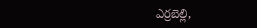ఎర్రబెల్లి,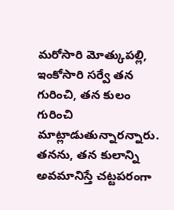మరోసారి మోత్కుపల్లి, ఇంకోసారి సర్వే తన గురించి, తన కులం గురించి మాట్లాడుతున్నారన్నారు. తనను, తన కులాన్ని అవమానిస్తే చట్టపరంగా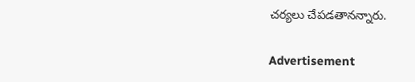చర్యలు చేపడతానన్నారు.

Advertisement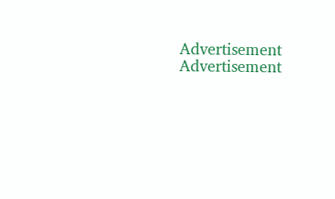Advertisement
Advertisement